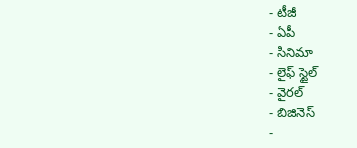- టీజీ
- ఏపీ
- సినిమా
- లైఫ్ స్టైల్
- వైరల్
- బిజినెస్
-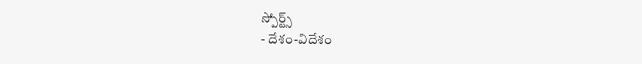స్పోర్ట్స్
- దేశం-విదేశం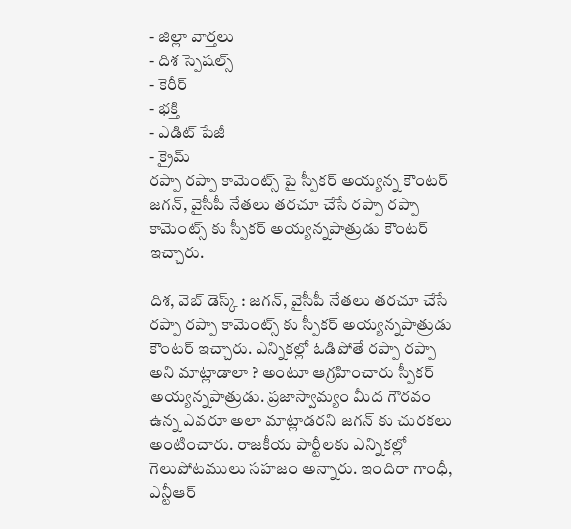- జిల్లా వార్తలు
- దిశ స్పెషల్స్
- కెరీర్
- భక్తి
- ఎడిట్ పేజీ
- క్రైమ్
రప్పా రప్పా కామెంట్స్ పై స్పీకర్ అయ్యన్న కౌంటర్
జగన్, వైసీపీ నేతలు తరచూ చేసే రప్పా రప్పా కామెంట్స్ కు స్పీకర్ అయ్యన్నపాత్రుడు కౌంటర్ ఇచ్చారు.

దిశ, వెబ్ డెస్క్ : జగన్, వైసీపీ నేతలు తరచూ చేసే రప్పా రప్పా కామెంట్స్ కు స్పీకర్ అయ్యన్నపాత్రుడు కౌంటర్ ఇచ్చారు. ఎన్నికల్లో ఓడిపోతే రప్పా రప్పా అని మాట్లాడాలా ? అంటూ ఆగ్రహించారు స్పీకర్ అయ్యన్నపాత్రుడు. ప్రజాస్వామ్యం మీద గౌరవం ఉన్న ఎవరూ అలా మాట్లాడరని జగన్ కు చురకలు అంటించారు. రాజకీయ పార్టీలకు ఎన్నికల్లో గెలుపోటములు సహజం అన్నారు. ఇందిరా గాంధీ, ఎన్టీఆర్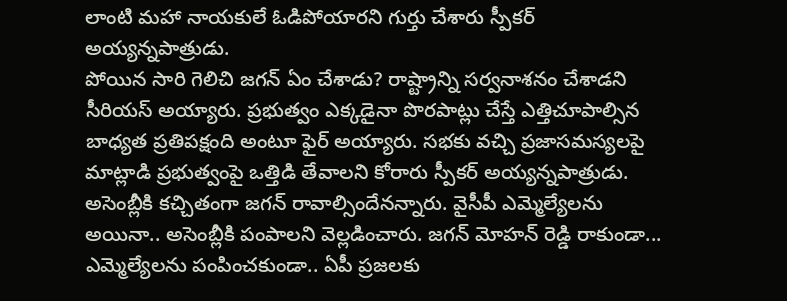లాంటి మహా నాయకులే ఓడిపోయారని గుర్తు చేశారు స్పీకర్ అయ్యన్నపాత్రుడు.
పోయిన సారి గెలిచి జగన్ ఏం చేశాడు? రాష్ట్రాన్ని సర్వనాశనం చేశాడని సీరియస్ అయ్యారు. ప్రభుత్వం ఎక్కడైనా పొరపాట్లు చేస్తే ఎత్తిచూపాల్సిన బాధ్యత ప్రతిపక్షంది అంటూ ఫైర్ అయ్యారు. సభకు వచ్చి ప్రజాసమస్యలపై మాట్లాడి ప్రభుత్వంపై ఒత్తిడి తేవాలని కోరారు స్పీకర్ అయ్యన్నపాత్రుడు. అసెంబ్లీకి కచ్చితంగా జగన్ రావాల్సిందేనన్నారు. వైసీపీ ఎమ్మెల్యేలను అయినా.. అసెంబ్లీకి పంపాలని వెల్లడించారు. జగన్ మోహన్ రెడ్డి రాకుండా... ఎమ్మెల్యేలను పంపించకుండా.. ఏపీ ప్రజలకు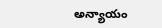అన్యాయం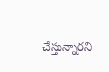చేస్తున్నారని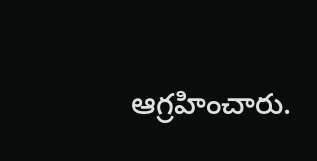ఆగ్రహించారు.